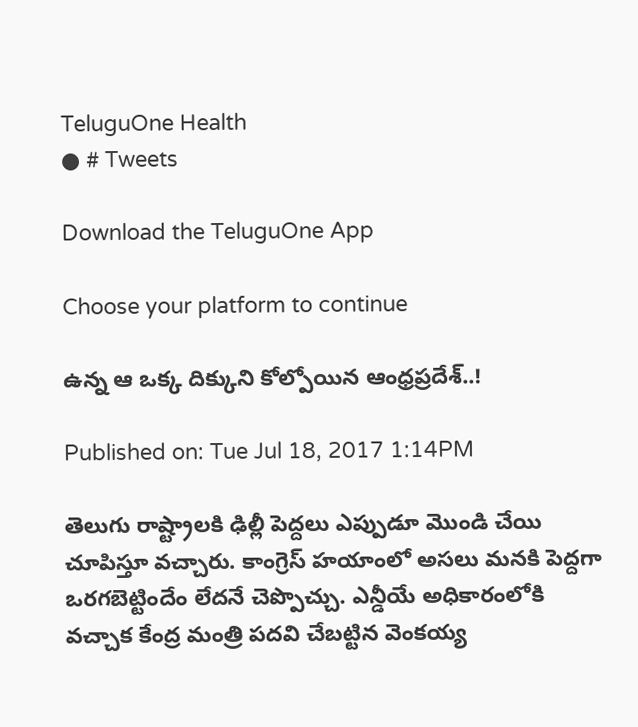TeluguOne Health
● # Tweets

Download the TeluguOne App

Choose your platform to continue

ఉన్న ఆ ఒక్క దిక్కుని కోల్పోయిన ఆంధ్రప్రదేశ్..!

Published on: Tue Jul 18, 2017 1:14PM

తెలుగు రాష్ట్రాలకి ఢిల్లీ పెద్దలు ఎప్పుడూ మొండి చేయి చూపిస్తూ వచ్చారు. కాంగ్రెస్ హయాంలో అసలు మనకి పెద్దగా ఒరగబెట్టిందేం లేదనే చెప్పొచ్చు. ఎన్డీయే అధికారంలోకి వచ్చాక కేంద్ర మంత్రి పదవి చేబట్టిన వెంకయ్య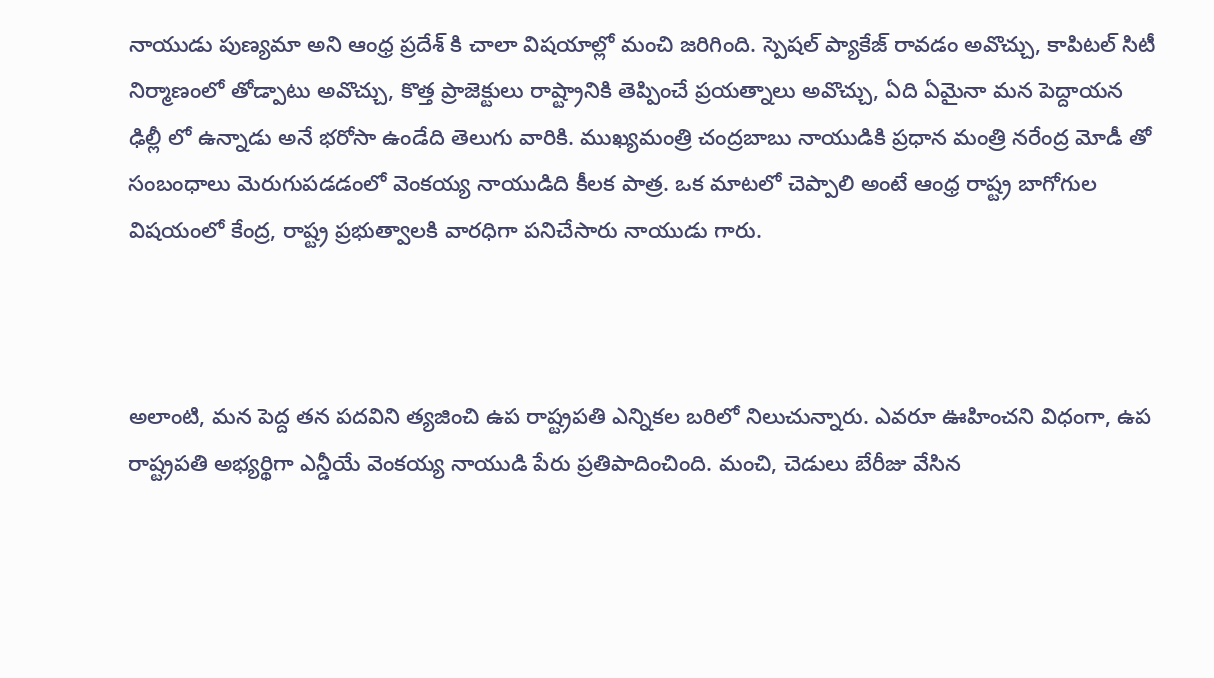నాయుడు పుణ్యమా అని ఆంధ్ర ప్రదేశ్ కి చాలా విషయాల్లో మంచి జరిగింది. స్పెషల్ ప్యాకేజ్ రావడం అవొచ్చు, కాపిటల్ సిటీ నిర్మాణంలో తోడ్పాటు అవొచ్చు, కొత్త ప్రాజెక్టులు రాష్ట్రానికి తెప్పించే ప్రయత్నాలు అవొచ్చు, ఏది ఏమైనా మన పెద్దాయన ఢిల్లీ లో ఉన్నాడు అనే భరోసా ఉండేది తెలుగు వారికి. ముఖ్యమంత్రి చంద్రబాబు నాయుడికి ప్రధాన మంత్రి నరేంద్ర మోడీ తో సంబంధాలు మెరుగుపడడంలో వెంకయ్య నాయుడిది కీలక పాత్ర. ఒక మాటలో చెప్పాలి అంటే ఆంధ్ర రాష్ట్ర బాగోగుల విషయంలో కేంద్ర, రాష్ట్ర ప్రభుత్వాలకి వారధిగా పనిచేసారు నాయుడు గారు.



అలాంటి, మన పెద్ద తన పదవిని త్యజించి ఉప రాష్ట్రపతి ఎన్నికల బరిలో నిలుచున్నారు. ఎవరూ ఊహించని విధంగా, ఉప రాష్ట్రపతి అభ్యర్థిగా ఎన్డీయే వెంకయ్య నాయుడి పేరు ప్రతిపాదించింది. మంచి, చెడులు బేరీజు వేసిన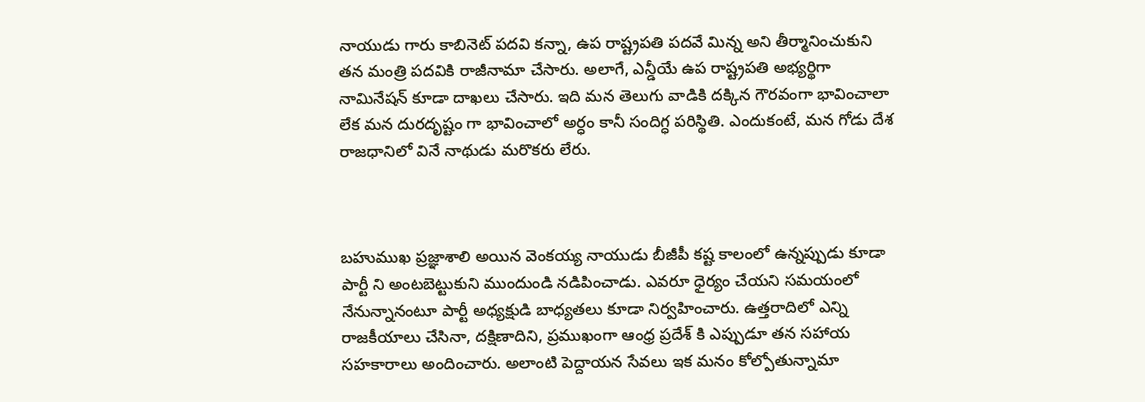నాయుడు గారు కాబినెట్ పదవి కన్నా, ఉప రాష్ట్రపతి పదవే మిన్న అని తీర్మానించుకుని తన మంత్రి పదవికి రాజీనామా చేసారు. అలాగే, ఎన్డీయే ఉప రాష్ట్రపతి అభ్యర్థిగా నామినేషన్ కూడా దాఖలు చేసారు. ఇది మన తెలుగు వాడికి దక్కిన గౌరవంగా భావించాలా లేక మన దురదృష్టం గా భావించాలో అర్ధం కానీ సందిగ్ధ పరిస్థితి. ఎందుకంటే, మన గోడు దేశ రాజధానిలో వినే నాథుడు మరొకరు లేరు.



బహుముఖ ప్రజ్ఞాశాలి అయిన వెంకయ్య నాయుడు బీజీపీ కష్ట కాలంలో ఉన్నప్పుడు కూడా పార్టీ ని అంటబెట్టుకుని ముందుండి నడిపించాడు. ఎవరూ ధైర్యం చేయని సమయంలో నేనున్నానంటూ పార్టీ అధ్యక్షుడి బాధ్యతలు కూడా నిర్వహించారు. ఉత్తరాదిలో ఎన్ని రాజకీయాలు చేసినా, దక్షిణాదిని, ప్రముఖంగా ఆంధ్ర ప్రదేశ్ కి ఎప్పుడూ తన సహాయ సహకారాలు అందించారు. అలాంటి పెద్దాయన సేవలు ఇక మనం కోల్పోతున్నామా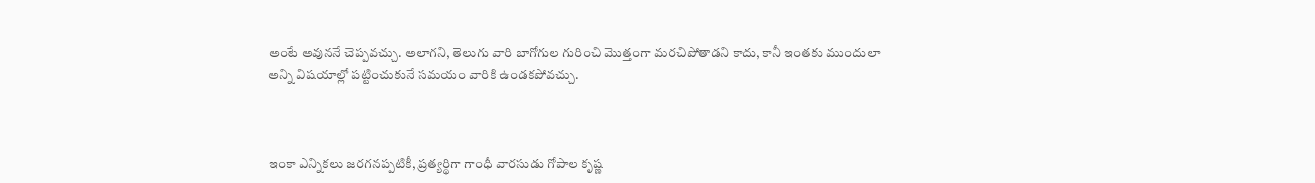అంటే అవుననే చెప్పవచ్చు. అలాగని, తెలుగు వారి బాగోగుల గురించి మొత్తంగా మరచిపోతాడని కాదు, కానీ ఇంతకు ముందులా అన్ని విషయాల్లో పట్టించుకునే సమయం వారికి ఉండకపోవచ్చు.



ఇంకా ఎన్నికలు జరగనప్పటికీ, ప్రత్యర్థిగా గాంధీ వారసుడు గోపాల కృష్ణ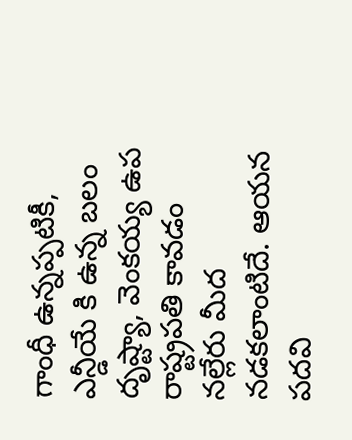గాంధీ ఉన్నప్పటికీ, ఎన్డీయే కి ఉన్న బలం దృష్ట్యా, వెంకయ్య ఉప రాష్ట్రపతి కావడం నల్లేరు మీద నడకలాంటిదే. ఆయన పదవి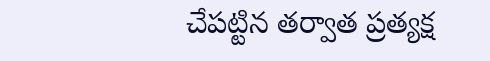చేపట్టిన తర్వాత ప్రత్యక్ష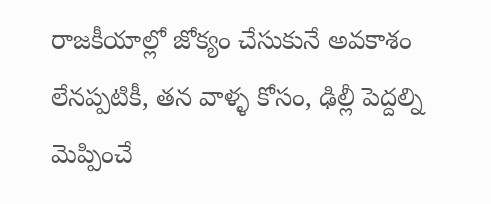రాజకీయాల్లో జోక్యం చేసుకునే అవకాశం లేనప్పటికీ, తన వాళ్ళ కోసం, ఢిల్లీ పెద్దల్ని మెప్పించే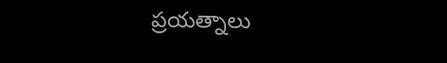ప్రయత్నాలు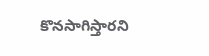కొనసాగిస్తారని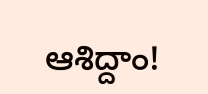ఆశిద్దాం!